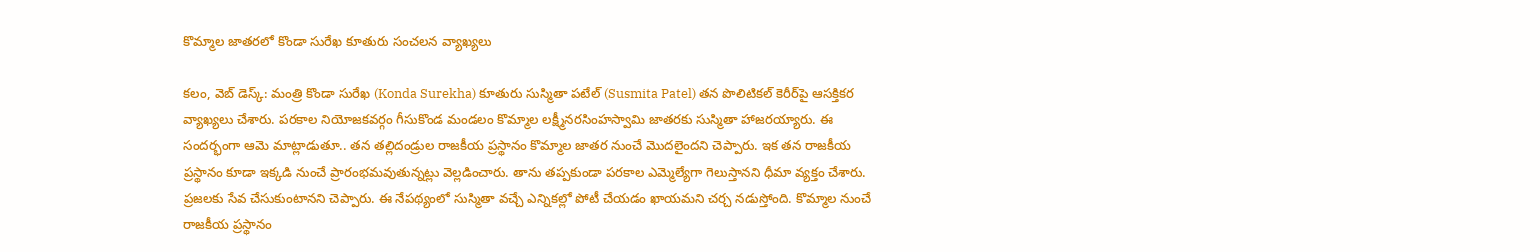కొమ్మాల జాత‌ర‌లో కొండా సురేఖ కూతురు సంచ‌ల‌న వ్యాఖ్య‌లు

క‌లం, వెబ్ డెస్క్‌: మంత్రి కొండా సురేఖ (Konda Surekha) కూతురు సుస్మితా ప‌టేల్ (Susmita Patel) తన పొలిటికల్ కెరీర్‌పై ఆస‌క్తిక‌ర వ్యాఖ్య‌లు చేశారు. పరకాల నియోజకవర్గం గీసుకొండ మండలం కొమ్మాల లక్ష్మీనరసింహస్వామి జాత‌ర‌కు సుస్మితా హాజ‌ర‌య్యారు. ఈ సంద‌ర్భంగా ఆమె మాట్లాడుతూ.. త‌న త‌ల్లిదండ్రుల రాజ‌కీయ ప్ర‌స్థానం కొమ్మాల జాత‌ర నుంచే మొద‌లైంద‌ని చెప్పారు. ఇక త‌న రాజ‌కీయ ప్ర‌స్థానం కూడా ఇక్క‌డి నుంచే ప్రారంభ‌మ‌వుతున్న‌ట్లు వెల్ల‌డించారు. తాను త‌ప్ప‌కుండా పరకాల ఎమ్మెల్యేగా గెలుస్తాన‌ని ధీమా వ్య‌క్తం చేశారు. ప్రజలకు సేవ చేసుకుంటానని చెప్పారు. ఈ నేప‌థ్యంలో సుస్మితా వ‌చ్చే ఎన్నిక‌ల్లో పోటీ చేయ‌డం ఖాయ‌మ‌ని చ‌ర్చ న‌డుస్తోంది. కొమ్మాల నుంచే రాజ‌కీయ ప్ర‌స్థానం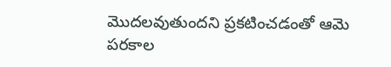మొద‌ల‌వుతుంద‌ని ప్ర‌క‌టించ‌డంతో ఆమె ప‌ర‌కాల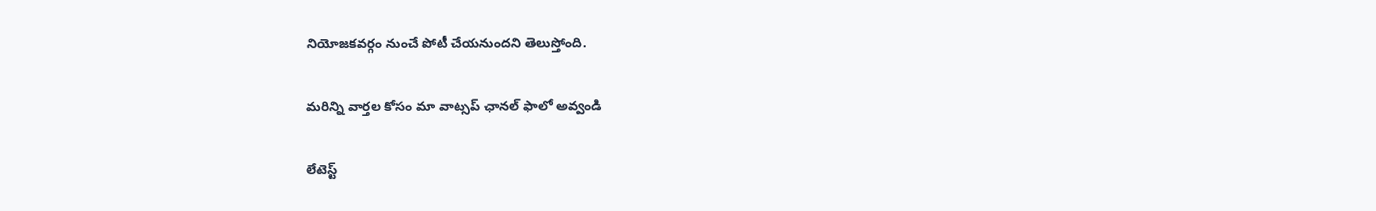నియోజ‌క‌వ‌ర్గం నుంచే పోటీ చేయ‌నుంద‌ని తెలుస్తోంది.

మ‌రిన్ని వార్త‌ల కోసం మా వాట్స‌ప్ ఛాన‌ల్ ఫాలో అవ్వండి

లేటెస్ట్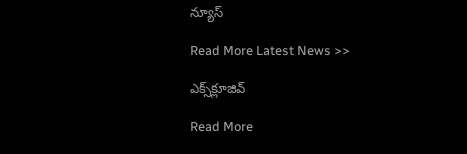న్యూస్‌

Read More Latest News >>

ఎక్స్‌క్లూజివ్‌

Read More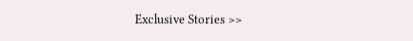Exclusive Stories >>